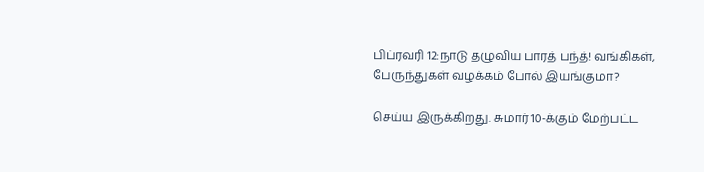பிப்ரவரி 12:நாடு தழுவிய பாரத் பந்த்! வங்கிகள், பேருந்துகள் வழக்கம் போல் இயங்குமா?

செய்ய இருக்கிறது. சுமார் 10-க்கும் மேற்பட்ட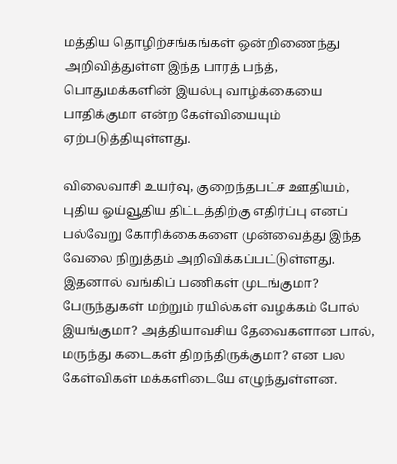மத்திய தொழிற்சங்கங்கள் ஒன்றிணைந்து அறிவித்துள்ள இந்த பாரத் பந்த், பொதுமக்களின் இயல்பு வாழ்க்கையை பாதிக்குமா என்ற கேள்வியையும் ஏற்படுத்தியுள்ளது.

விலைவாசி உயர்வு, குறைந்தபட்ச ஊதியம், புதிய ஓய்வூதிய திட்டத்திற்கு எதிர்ப்பு எனப் பல்வேறு கோரிக்கைகளை முன்வைத்து இந்த வேலை நிறுத்தம் அறிவிக்கப்பட்டுள்ளது. இதனால் வங்கிப் பணிகள் முடங்குமா? பேருந்துகள் மற்றும் ரயில்கள் வழக்கம் போல் இயங்குமா? அத்தியாவசிய தேவைகளான பால், மருந்து கடைகள் திறந்திருக்குமா? என பல கேள்விகள் மக்களிடையே எழுந்துள்ளன.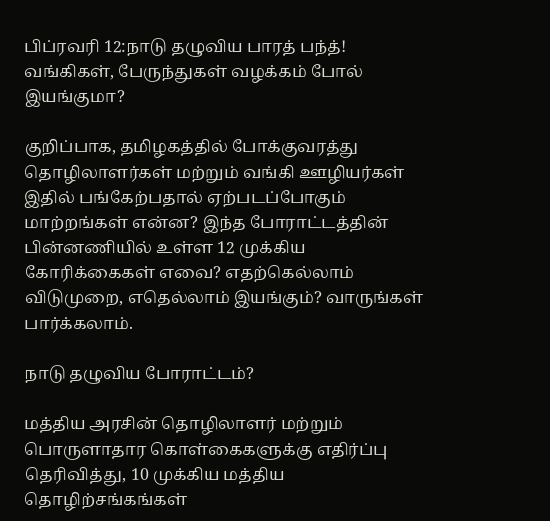பிப்ரவரி 12:நாடு தழுவிய பாரத் பந்த்! வங்கிகள், பேருந்துகள் வழக்கம் போல் இயங்குமா?

குறிப்பாக, தமிழகத்தில் போக்குவரத்து தொழிலாளர்கள் மற்றும் வங்கி ஊழியர்கள் இதில் பங்கேற்பதால் ஏற்படப்போகும் மாற்றங்கள் என்ன? இந்த போராட்டத்தின் பின்னணியில் உள்ள 12 முக்கிய கோரிக்கைகள் எவை? எதற்கெல்லாம் விடுமுறை, எதெல்லாம் இயங்கும்? வாருங்கள் பார்க்கலாம்.

நாடு தழுவிய போராட்டம்?

மத்திய அரசின் தொழிலாளர் மற்றும் பொருளாதார கொள்கைகளுக்கு எதிர்ப்பு தெரிவித்து, 10 முக்கிய மத்திய தொழிற்சங்கங்கள்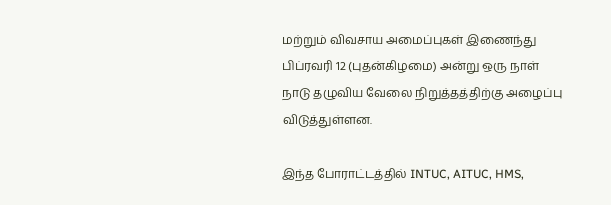மற்றும் விவசாய அமைப்புகள் இணைந்து பிப்ரவரி 12 (புதன்கிழமை) அன்று ஒரு நாள் நாடு தழுவிய வேலை நிறுத்தத்திற்கு அழைப்பு விடுத்துள்ளன.

இந்த போராட்டத்தில் INTUC, AITUC, HMS,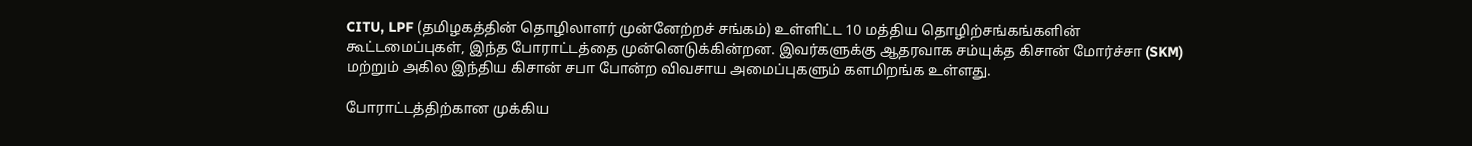CITU, LPF (தமிழகத்தின் தொழிலாளர் முன்னேற்றச் சங்கம்) உள்ளிட்ட 10 மத்திய தொழிற்சங்கங்களின் கூட்டமைப்புகள், இந்த போராட்டத்தை முன்னெடுக்கின்றன. இவர்களுக்கு ஆதரவாக சம்யுக்த கிசான் மோர்ச்சா (SKM) மற்றும் அகில இந்திய கிசான் சபா போன்ற விவசாய அமைப்புகளும் களமிறங்க உள்ளது.

போராட்டத்திற்கான முக்கிய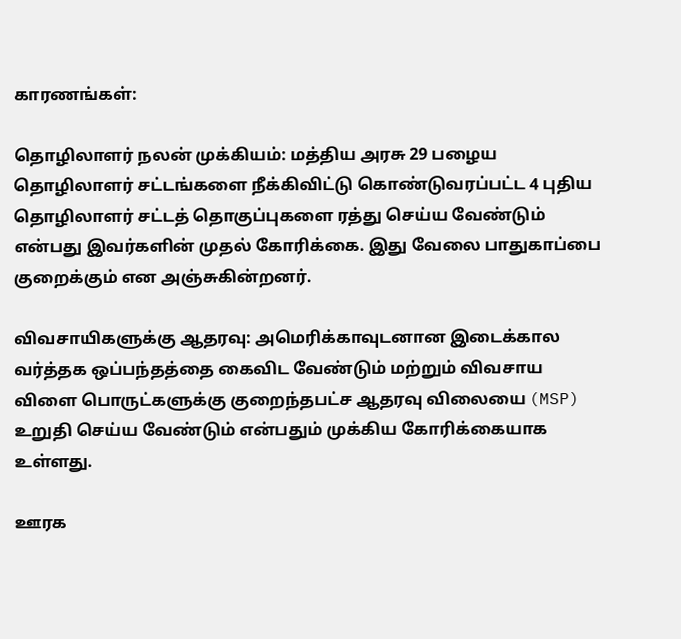காரணங்கள்:

தொழிலாளர் நலன் முக்கியம்: மத்திய அரசு 29 பழைய தொழிலாளர் சட்டங்களை நீக்கிவிட்டு கொண்டுவரப்பட்ட 4 புதிய தொழிலாளர் சட்டத் தொகுப்புகளை ரத்து செய்ய வேண்டும் என்பது இவர்களின் முதல் கோரிக்கை. இது வேலை பாதுகாப்பை குறைக்கும் என அஞ்சுகின்றனர்.

விவசாயிகளுக்கு ஆதரவு: அமெரிக்காவுடனான இடைக்கால வர்த்தக ஒப்பந்தத்தை கைவிட வேண்டும் மற்றும் விவசாய விளை பொருட்களுக்கு குறைந்தபட்ச ஆதரவு விலையை (MSP) உறுதி செய்ய வேண்டும் என்பதும் முக்கிய கோரிக்கையாக உள்ளது.

ஊரக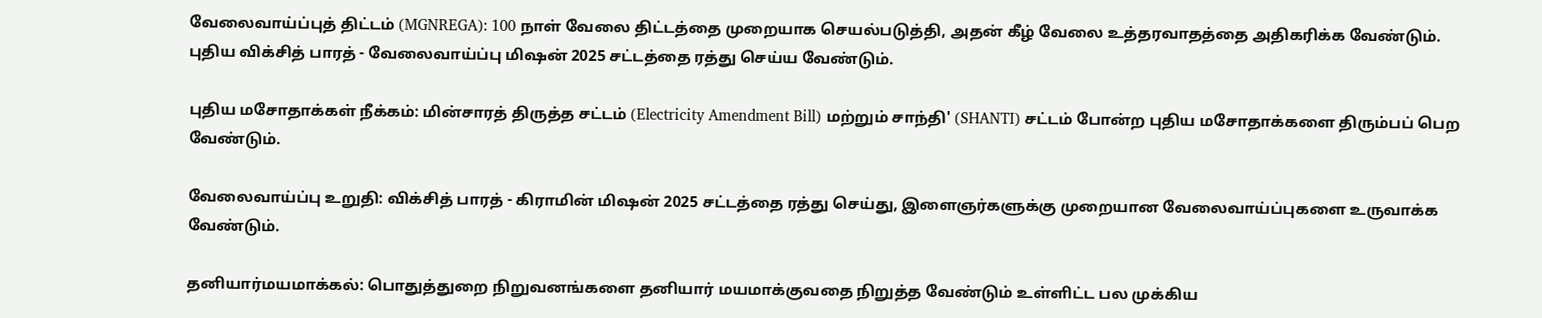வேலைவாய்ப்புத் திட்டம் (MGNREGA): 100 நாள் வேலை திட்டத்தை முறையாக செயல்படுத்தி, அதன் கீழ் வேலை உத்தரவாதத்தை அதிகரிக்க வேண்டும். புதிய விக்சித் பாரத் - வேலைவாய்ப்பு மிஷன் 2025 சட்டத்தை ரத்து செய்ய வேண்டும்.

புதிய மசோதாக்கள் நீக்கம்: மின்சாரத் திருத்த சட்டம் (Electricity Amendment Bill) மற்றும் சாந்தி' (SHANTI) சட்டம் போன்ற புதிய மசோதாக்களை திரும்பப் பெற வேண்டும்.

வேலைவாய்ப்பு உறுதி: விக்சித் பாரத் - கிராமின் மிஷன் 2025 சட்டத்தை ரத்து செய்து, இளைஞர்களுக்கு முறையான வேலைவாய்ப்புகளை உருவாக்க வேண்டும்.

தனியார்மயமாக்கல்: பொதுத்துறை நிறுவனங்களை தனியார் மயமாக்குவதை நிறுத்த வேண்டும் உள்ளிட்ட பல முக்கிய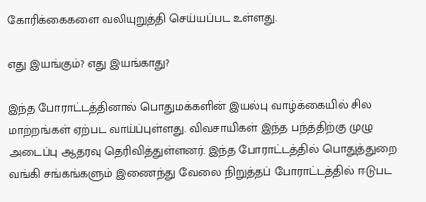கோரிக்கைகளை வலியுறுத்தி செய்யப்பட உள்ளது.

எது இயங்கும்? எது இயங்காது?

இந்த போராட்டத்தினால் பொதுமக்களின் இயல்பு வாழ்க்கையில் சில மாற்றங்கள் ஏற்பட வாய்ப்புள்ளது. விவசாயிகள் இந்த பந்த்திற்கு முழு அடைப்பு ஆதரவு தெரிவித்துள்ளனர். இந்த போராட்டத்தில் பொதுத்துறை வங்கி சங்கங்களும் இணைந்து வேலை நிறுத்தப் போராட்டத்தில் ஈடுபட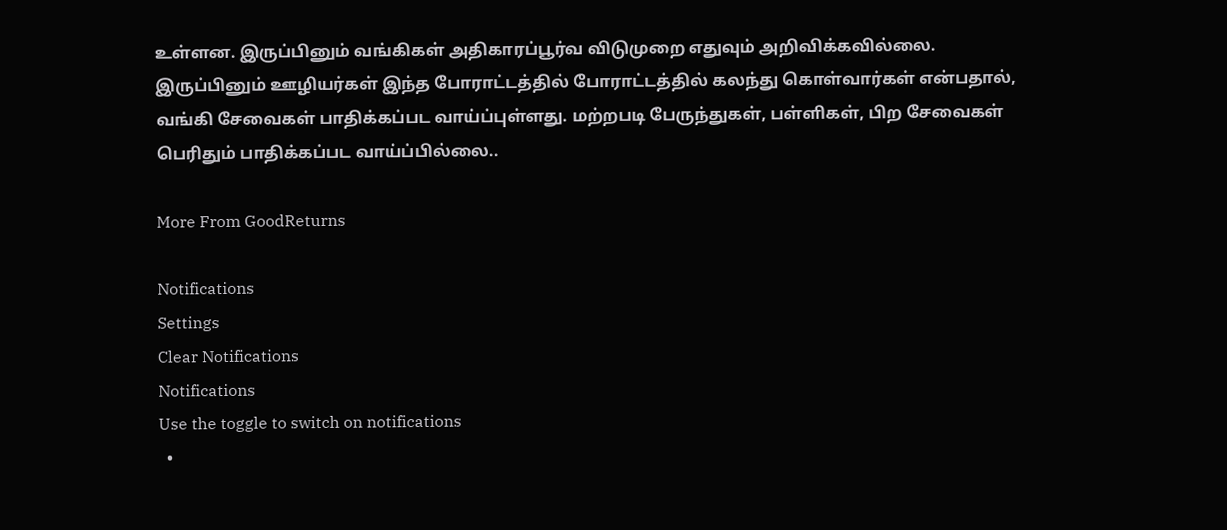உள்ளன. இருப்பினும் வங்கிகள் அதிகாரப்பூர்வ விடுமுறை எதுவும் அறிவிக்கவில்லை. இருப்பினும் ஊழியர்கள் இந்த போராட்டத்தில் போராட்டத்தில் கலந்து கொள்வார்கள் என்பதால், வங்கி சேவைகள் பாதிக்கப்பட வாய்ப்புள்ளது. மற்றபடி பேருந்துகள், பள்ளிகள், பிற சேவைகள் பெரிதும் பாதிக்கப்பட வாய்ப்பில்லை..

More From GoodReturns

Notifications
Settings
Clear Notifications
Notifications
Use the toggle to switch on notifications
  •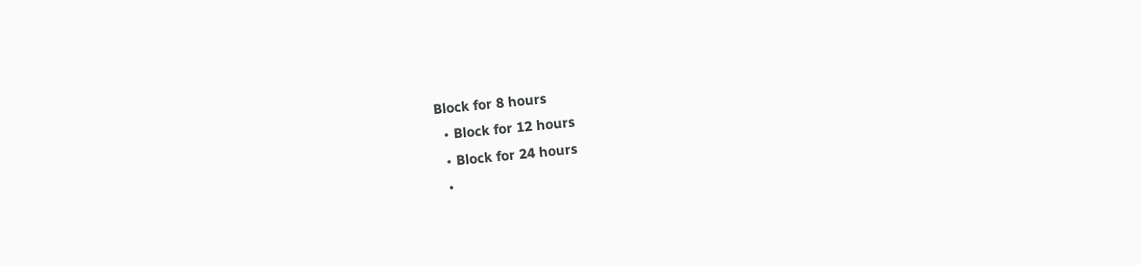Block for 8 hours
  • Block for 12 hours
  • Block for 24 hours
  •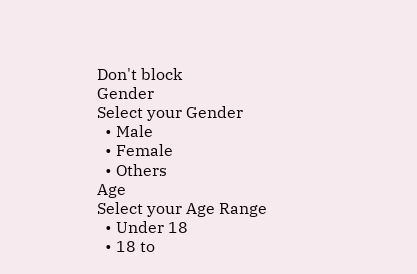Don't block
Gender
Select your Gender
  • Male
  • Female
  • Others
Age
Select your Age Range
  • Under 18
  • 18 to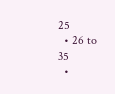25
  • 26 to 35
  •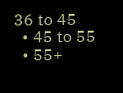36 to 45
  • 45 to 55
  • 55+